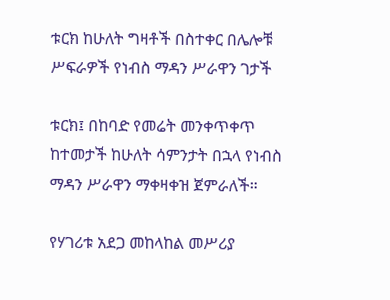ቱርክ ከሁለት ግዛቶች በስተቀር በሌሎቹ ሥፍራዎች የነብስ ማዳን ሥራዋን ገታች

ቱርክ፤ በከባድ የመሬት መንቀጥቀጥ ከተመታች ከሁለት ሳምንታት በኋላ የነብስ ማዳን ሥራዋን ማቀዛቀዝ ጀምራለች።

የሃገሪቱ አደጋ መከላከል መሥሪያ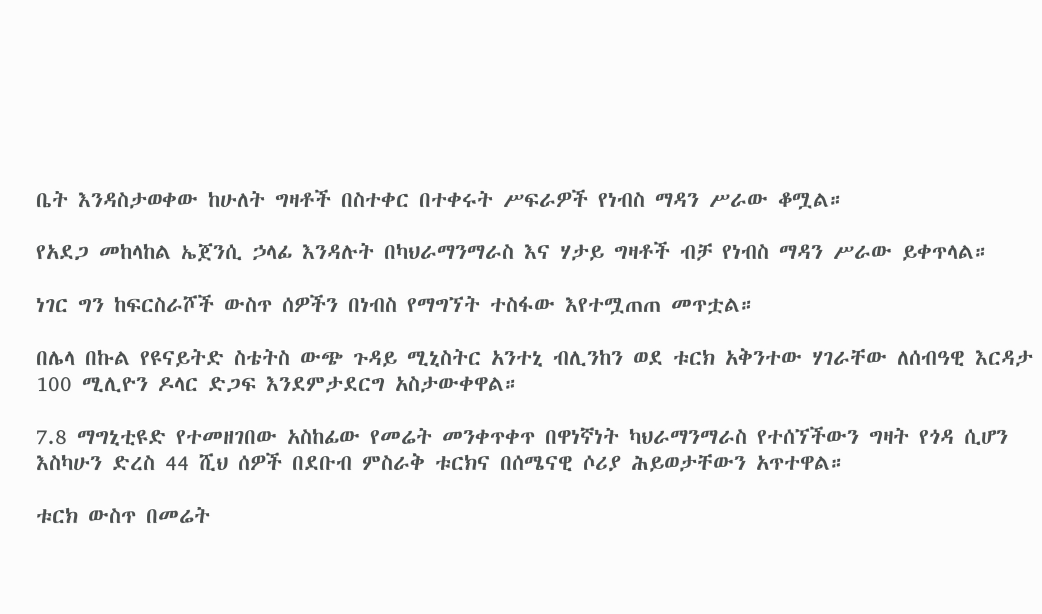ቤት እንዳስታወቀው ከሁለት ግዛቶች በስተቀር በተቀሩት ሥፍራዎች የነብስ ማዳን ሥራው ቆሟል።

የአደጋ መከላከል ኤጀንሲ ኃላፊ እንዳሉት በካህራማንማራስ እና ሃታይ ግዛቶች ብቻ የነብስ ማዳን ሥራው ይቀጥላል።

ነገር ግን ከፍርስራሾች ውስጥ ሰዎችን በነብስ የማግኘት ተስፋው እየተሟጠጠ መጥቷል።

በሌላ በኩል የዩናይትድ ስቴትስ ውጭ ጉዳይ ሚኒስትር አንተኒ ብሊንከን ወደ ቱርክ አቅንተው ሃገራቸው ለሰብዓዊ እርዳታ 100 ሚሊዮን ዶላር ድጋፍ እንደምታደርግ አስታውቀዋል።

7.8 ማግኒቲዩድ የተመዘገበው አስከፊው የመሬት መንቀጥቀጥ በዋነኛነት ካህራማንማራስ የተሰኘችውን ግዛት የጎዳ ሲሆን እስካሁን ድረስ 44 ሺህ ሰዎች በደቡብ ምስራቅ ቱርክና በሰሜናዊ ሶሪያ ሕይወታቸውን አጥተዋል።

ቱርክ ውስጥ በመሬት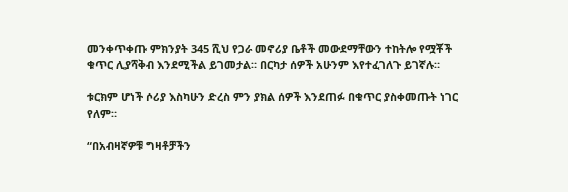መንቀጥቀጡ ምክንያት 345 ሺህ የጋራ መኖሪያ ቤቶች መውደማቸውን ተከትሎ የሟቾች ቁጥር ሊያሻቅብ እንደሚችል ይገመታል። በርካታ ሰዎች አሁንም እየተፈገለጉ ይገኛሉ።

ቱርክም ሆነች ሶሪያ እስካሁን ድረስ ምን ያክል ሰዎች እንደጠፉ በቁጥር ያስቀመጡት ነገር የለም።

“በአብዛኛዎቹ ግዛቶቻችን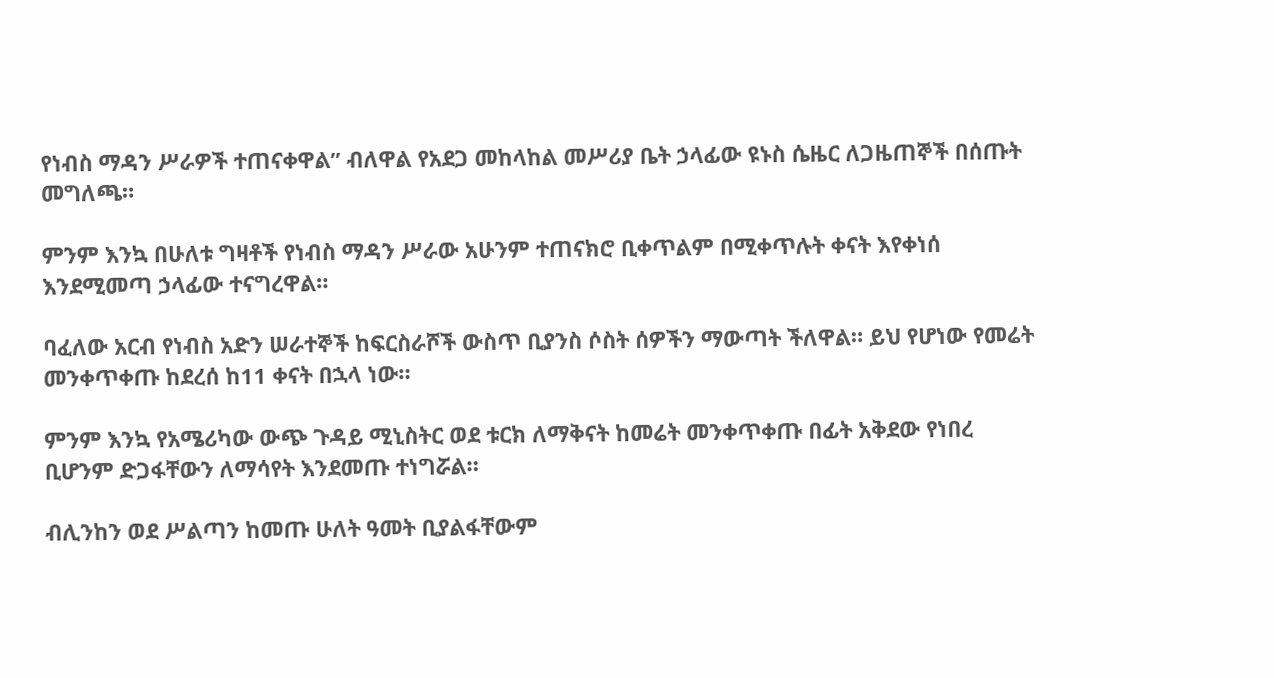የነብስ ማዳን ሥራዎች ተጠናቀዋል” ብለዋል የአደጋ መከላከል መሥሪያ ቤት ኃላፊው ዩኑስ ሴዜር ለጋዜጠኞች በሰጡት መግለጫ።

ምንም እንኳ በሁለቱ ግዛቶች የነብስ ማዳን ሥራው አሁንም ተጠናክሮ ቢቀጥልም በሚቀጥሉት ቀናት እየቀነሰ እንደሚመጣ ኃላፊው ተናግረዋል።

ባፈለው አርብ የነብስ አድን ሠራተኞች ከፍርስራሾች ውስጥ ቢያንስ ሶስት ሰዎችን ማውጣት ችለዋል። ይህ የሆነው የመሬት መንቀጥቀጡ ከደረሰ ከ11 ቀናት በኋላ ነው።

ምንም እንኳ የአሜሪካው ውጭ ጉዳይ ሚኒስትር ወደ ቱርክ ለማቅናት ከመሬት መንቀጥቀጡ በፊት አቅደው የነበረ ቢሆንም ድጋፋቸውን ለማሳየት እንደመጡ ተነግሯል።

ብሊንከን ወደ ሥልጣን ከመጡ ሁለት ዓመት ቢያልፋቸውም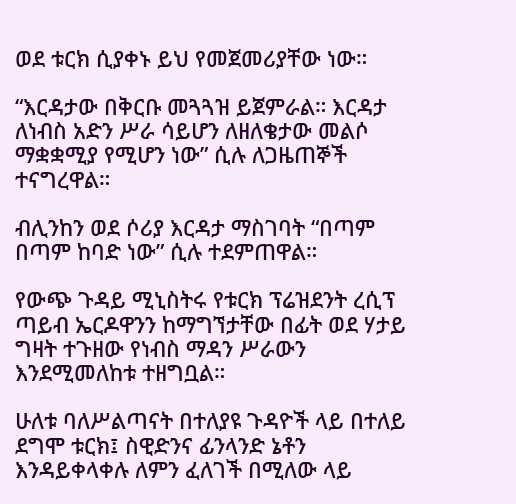ወደ ቱርክ ሲያቀኑ ይህ የመጀመሪያቸው ነው።

“እርዳታው በቅርቡ መጓጓዝ ይጀምራል። እርዳታ ለነብስ አድን ሥራ ሳይሆን ለዘለቄታው መልሶ ማቋቋሚያ የሚሆን ነው” ሲሉ ለጋዜጠኞች ተናግረዋል።

ብሊንከን ወደ ሶሪያ እርዳታ ማስገባት “በጣም በጣም ከባድ ነው” ሲሉ ተደምጠዋል።

የውጭ ጉዳይ ሚኒስትሩ የቱርክ ፕሬዝደንት ረሲፕ ጣይብ ኤርዶዋንን ከማግኘታቸው በፊት ወደ ሃታይ ግዛት ተጉዘው የነብስ ማዳን ሥራውን እንደሚመለከቱ ተዘግቧል።

ሁለቱ ባለሥልጣናት በተለያዩ ጉዳዮች ላይ በተለይ ደግሞ ቱርክ፤ ስዊድንና ፊንላንድ ኔቶን እንዳይቀላቀሉ ለምን ፈለገች በሚለው ላይ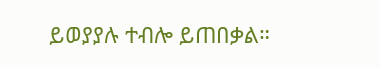ይወያያሉ ተብሎ ይጠበቃል።